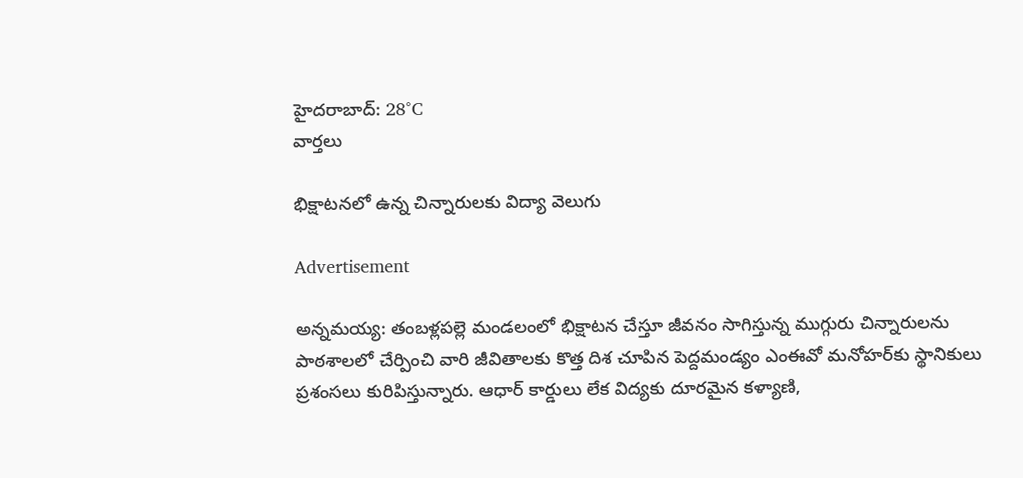హైదరాబాద్: 28°C
వార్తలు

భిక్షాటనలో ఉన్న చిన్నారులకు విద్యా వెలుగు

Advertisement

అన్నమయ్య: తంబళ్లపల్లె మండలంలో భిక్షాటన చేస్తూ జీవనం సాగిస్తున్న ముగ్గురు చిన్నారులను పాఠశాలలో చేర్పించి వారి జీవితాలకు కొత్త దిశ చూపిన పెద్దమండ్యం ఎంఈవో మనోహర్‌కు స్థానికులు ప్రశంసలు కురిపిస్తున్నారు. ఆధార్ కార్డులు లేక విద్యకు దూరమైన కళ్యాణి,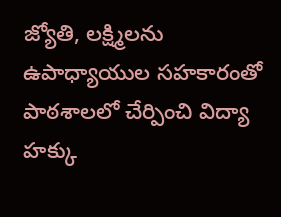జ్యోతి, లక్ష్మిలను ఉపాధ్యాయుల సహకారంతో పాఠశాలలో చేర్పించి విద్యా హక్కు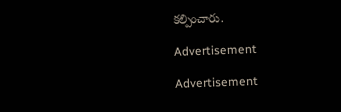కల్పించారు.

Advertisement

Advertisement